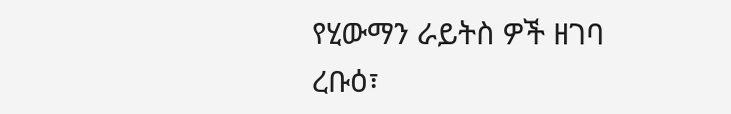የሂውማን ራይትስ ዎች ዘገባ
ረቡዕ፣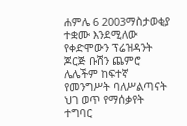ሐምሌ 6 2003ማስታወቂያ
ተቋሙ እንደሚለው የቀድሞውን ፕሬዝዳንት ጆርጅ ቡሽን ጨምሮ ሌሌችም ከፍተኛ የመንግሥት ባለሥልጣናት ህገ ወጥ የማሰቃየት ተግባር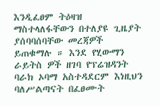እንዲፈፀም ትዕዛዝ ማስተላለፋቸውን በተለያዩ ጊዜያት ያሰባባሰባቸው መረጃዎች ይጠቁማሉ ። እንደ የሂውማን ራይትስ ዎች ዘገባ የፕሬዝዳንት ባራክ ኦባማ አስተዳደርም እነዚህን ባለሥልጣናት በፈፀሙት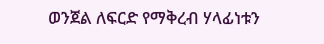ወንጀል ለፍርድ የማቅረብ ሃላፊነቱን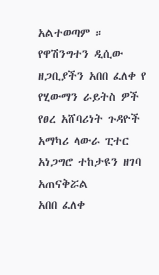አልተወጣም ። የዋሽንግተን ዲሲው ዘጋቢያችን አበበ ፈለቀ የ የሂውማን ራይትስ ዎች የፀረ አሸባሪነት ጉዳዮች አማካሪ ላውራ ፒተር አነጋግሮ ተከታዩን ዘገባ አጠናቅሯል
አበበ ፈለቀ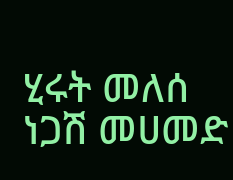ሂሩት መለሰ
ነጋሽ መሀመድ